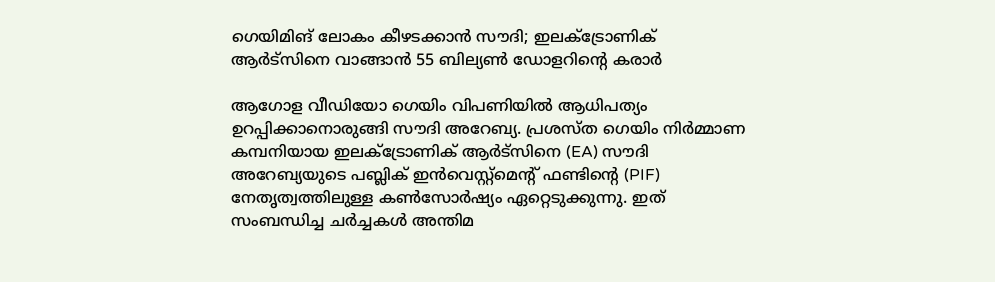ഗെയിമിങ് ലോകം കീഴടക്കാൻ സൗദി; ഇലക്ട്രോണിക് ആർട്‌സിനെ വാങ്ങാൻ 55 ബില്യൺ ഡോളറിന്റെ കരാർ

ആഗോള വീഡിയോ ഗെയിം വിപണിയിൽ ആധിപത്യം ഉറപ്പിക്കാനൊരുങ്ങി സൗദി അറേബ്യ. പ്രശസ്ത ഗെയിം നിർമ്മാണ കമ്പനിയായ ഇലക്ട്രോണിക് ആർട്‌സിനെ (EA) സൗദി അറേബ്യയുടെ പബ്ലിക് ഇൻവെസ്റ്റ്‌മെന്റ് ഫണ്ടിന്റെ (PIF) നേതൃത്വത്തിലുള്ള കൺസോർഷ്യം ഏറ്റെടുക്കുന്നു. ഇത് സംബന്ധിച്ച ചർച്ചകൾ അന്തിമ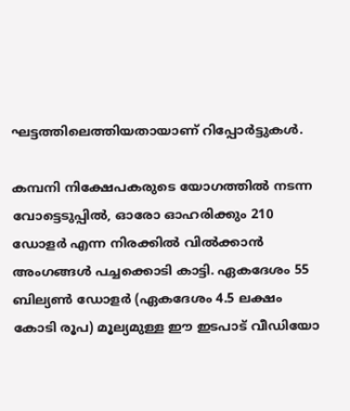ഘട്ടത്തിലെത്തിയതായാണ് റിപ്പോർട്ടുകൾ.

കമ്പനി നിക്ഷേപകരുടെ യോഗത്തിൽ നടന്ന വോട്ടെടുപ്പിൽ, ഓരോ ഓഹരിക്കും 210 ഡോളർ എന്ന നിരക്കിൽ വിൽക്കാൻ അംഗങ്ങൾ പച്ചക്കൊടി കാട്ടി. ഏകദേശം 55 ബില്യൺ ഡോളർ (ഏകദേശം 4.5 ലക്ഷം കോടി രൂപ) മൂല്യമുള്ള ഈ ഇടപാട് വീഡിയോ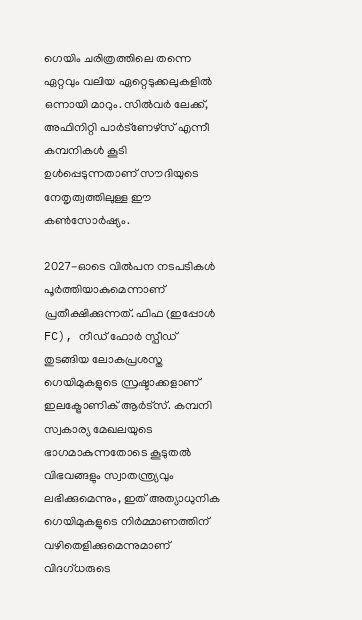ഗെയിം ചരിത്രത്തിലെ തന്നെ ഏറ്റവും വലിയ ഏറ്റെടുക്കലുകളിൽ ഒന്നായി മാറും. സിൽവർ ലേക്ക്, അഫിനിറ്റി പാർട്‌ണേഴ്‌സ് എന്നീ കമ്പനികൾ കൂടി ഉൾപ്പെടുന്നതാണ് സൗദിയുടെ നേതൃത്വത്തിലുള്ള ഈ കൺസോർഷ്യം.

2027-ഓടെ വിൽപന നടപടികൾ പൂർത്തിയാകുമെന്നാണ് പ്രതീക്ഷിക്കുന്നത്. ഫിഫ (ഇപ്പോൾ FC), നീഡ് ഫോർ സ്പീഡ് തുടങ്ങിയ ലോകപ്രശസ്ത ഗെയിമുകളുടെ സ്രഷ്ടാക്കളാണ് ഇലക്ട്രോണിക് ആർട്‌സ്. കമ്പനി സ്വകാര്യ മേഖലയുടെ ഭാഗമാകുന്നതോടെ കൂടുതൽ വിഭവങ്ങളും സ്വാതന്ത്ര്യവും ലഭിക്കുമെന്നും, ഇത് അത്യാധുനിക ഗെയിമുകളുടെ നിർമ്മാണത്തിന് വഴിതെളിക്കുമെന്നുമാണ് വിദഗ്ധരുടെ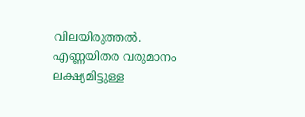വിലയിരുത്തൽ. എണ്ണയിതര വരുമാനം ലക്ഷ്യമിട്ടുള്ള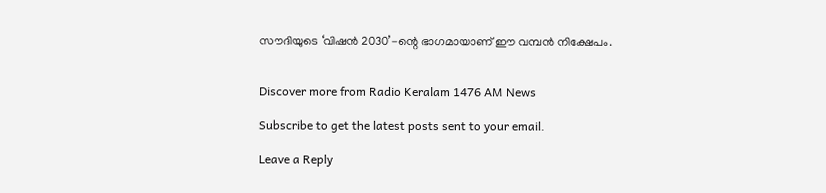സൗദിയുടെ ‘വിഷൻ 2030’-ന്റെ ഭാഗമായാണ് ഈ വമ്പൻ നിക്ഷേപം.


Discover more from Radio Keralam 1476 AM News

Subscribe to get the latest posts sent to your email.

Leave a Reply